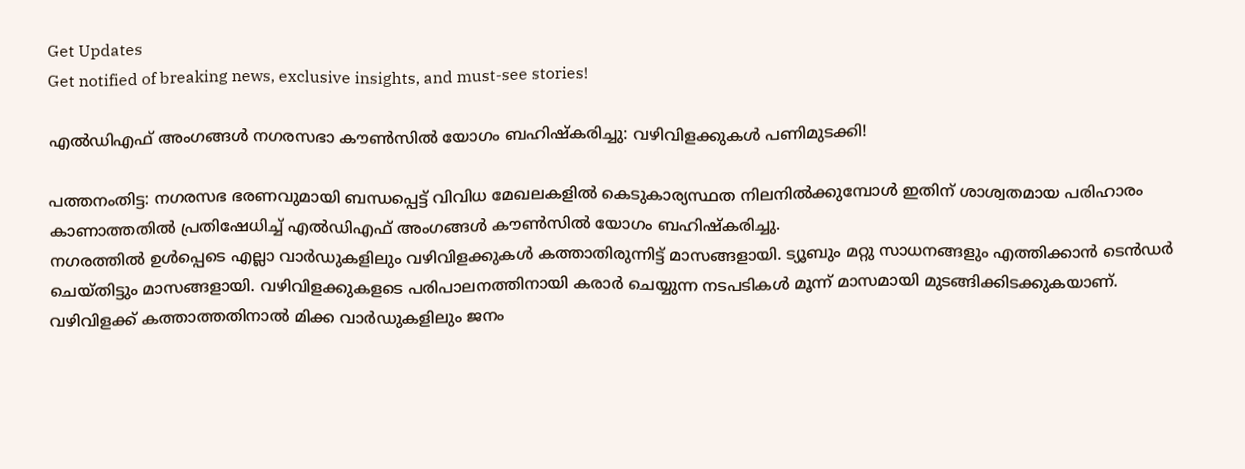Get Updates
Get notified of breaking news, exclusive insights, and must-see stories!

എൽഡിഎഫ് അംഗങ്ങൾ നഗരസഭാ കൗൺസിൽ യോഗം ബഹിഷ്കരിച്ചു: വഴിവിളക്കുകള്‍ പണിമുടക്കി!

പത്തനംതിട്ട: നഗരസഭ ഭരണവുമായി ബന്ധപ്പെട്ട് വിവിധ മേഖലകളിൽ കെടുകാര്യസ്ഥത നിലനിൽക്കുമ്പോൾ ഇതിന് ശാശ്വതമായ പരിഹാരം കാണാത്തതിൽ പ്രതിഷേധിച്ച് എൽഡിഎഫ് അംഗങ്ങൾ കൗൺസിൽ യോഗം ബഹിഷ്കരിച്ചു.
നഗരത്തിൽ ഉൾപ്പെടെ എല്ലാ വാർഡുകളിലും വഴിവിളക്കുകൾ കത്താതിരുന്നിട്ട് മാസങ്ങളായി. ട്യൂബും മറ്റു സാധനങ്ങളും എത്തിക്കാൻ ടെൻഡർ ചെയ്തിട്ടും മാസങ്ങളായി. വഴിവിളക്കുകളടെ പരിപാലനത്തിനായി കരാർ ചെയ്യുന്ന നടപടികൾ മൂന്ന് മാസമായി മുടങ്ങിക്കിടക്കുകയാണ്. വഴിവിളക്ക് കത്താത്തതിനാൽ മിക്ക വാർഡുകളിലും ജനം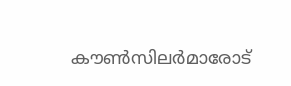കൗൺസിലർമാരോട്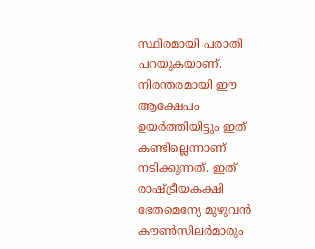സ്ഥിരമായി പരാതി പറയുകയാണ്. നിരന്തരമായി ഈ ആക്ഷേപം ഉയർത്തിയിട്ടും ഇത് കണ്ടില്ലെന്നാണ് നടിക്കുന്നത്. ഇത് രാഷ്ട്രീയകക്ഷി ഭേതമെന്യേ മുഴുവൻ കൗൺസിലർമാരും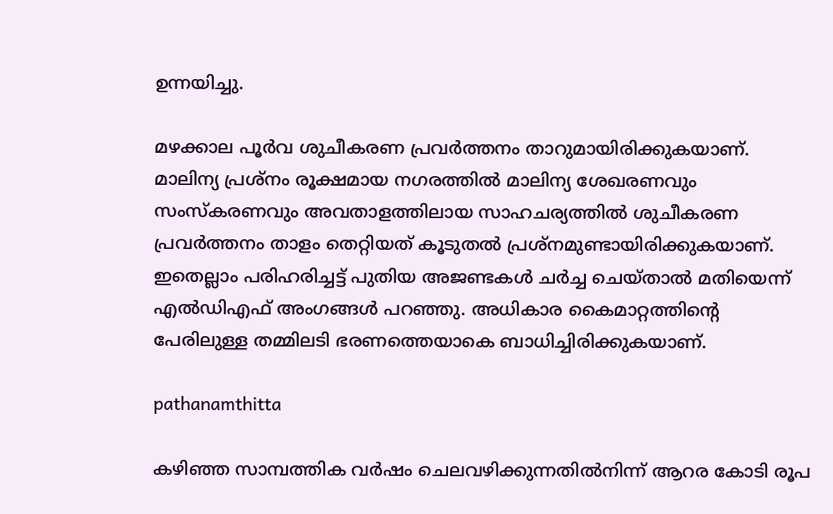ഉന്നയിച്ചു.

മഴക്കാല പൂർവ ശുചീകരണ പ്രവർത്തനം താറുമായിരിക്കുകയാണ്. മാലിന്യ പ്രശ്നം രൂക്ഷമായ നഗരത്തിൽ മാലിന്യ ശേഖരണവും സംസ്കരണവും അവതാളത്തിലായ സാഹചര്യത്തിൽ ശുചീകരണ പ്രവർത്തനം താളം തെറ്റിയത് കൂടുതൽ പ്രശ്നമുണ്ടായിരിക്കുകയാണ്. ഇതെല്ലാം പരിഹരിച്ചട്ട് പുതിയ അജണ്ടകൾ ചർച്ച ചെയ്താൽ മതിയെന്ന് എൽഡിഎഫ് അംഗങ്ങൾ പറഞ്ഞു. അധികാര കൈമാറ്റത്തിന്റെ പേരിലുള്ള തമ്മിലടി ഭരണത്തെയാകെ ബാധിച്ചിരിക്കുകയാണ്.

pathanamthitta

കഴിഞ്ഞ സാമ്പത്തിക വർഷം ചെലവഴിക്കുന്നതിൽനിന്ന് ആറര കോടി രൂപ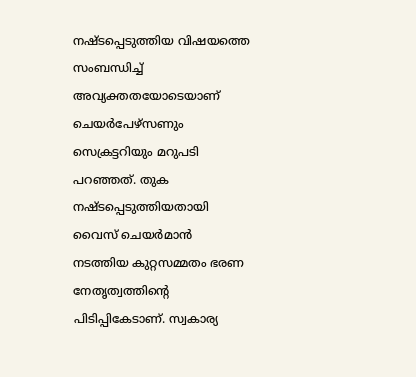നഷ്ടപ്പെടുത്തിയ വിഷയത്തെ സംബന്ധിച്ച് അവ്യക്തതയോടെയാണ് ചെയർപേഴ്സണും സെക്രട്ടറിയും മറുപടി പറഞ്ഞത്. തുക നഷ്ടപ്പെടുത്തിയതായി വൈസ് ചെയർമാൻ നടത്തിയ കുറ്റസമ്മതം ഭരണ നേതൃത്വത്തിന്റെ പിടിപ്പികേടാണ്. സ്വകാര്യ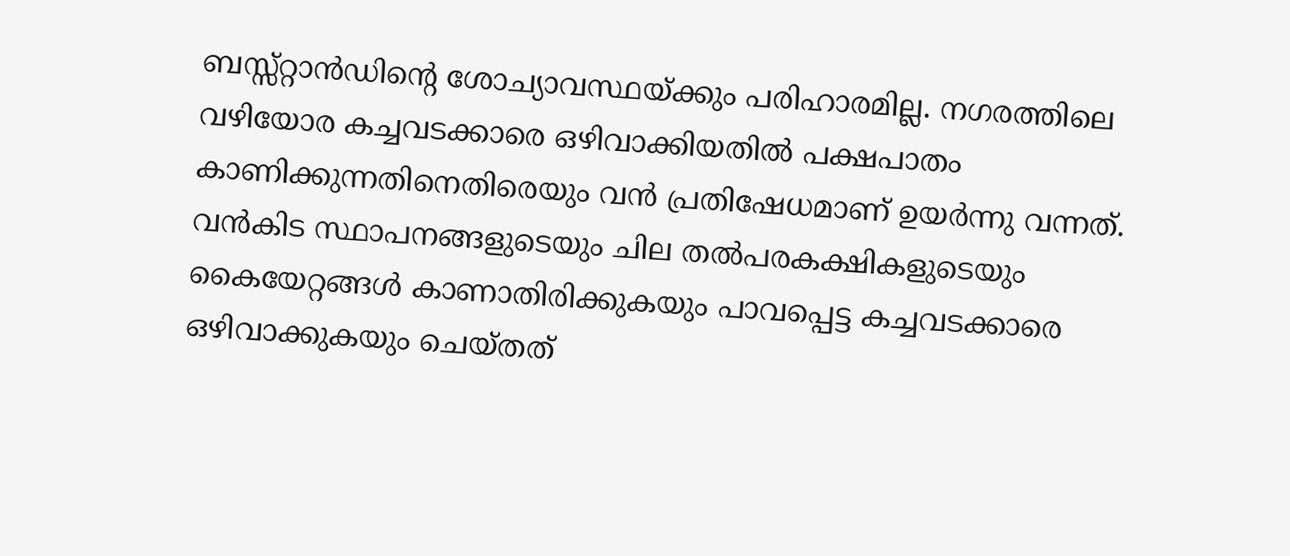ബസ്സ്റ്റാൻഡിന്റെ ശോച്യാവസ്ഥയ്ക്കും പരിഹാരമില്ല. നഗരത്തിലെ വഴിയോര കച്ചവടക്കാരെ ഒഴിവാക്കിയതിൽ പക്ഷപാതം കാണിക്കുന്നതിനെതിരെയും വൻ പ്രതിഷേധമാണ് ഉയർന്നു വന്നത്. വൻകിട സ്ഥാപനങ്ങളുടെയും ചില തൽപരകക്ഷികളുടെയും കൈയേറ്റങ്ങൾ കാണാതിരിക്കുകയും പാവപ്പെട്ട കച്ചവടക്കാരെ ഒഴിവാക്കുകയും ചെയ്തത്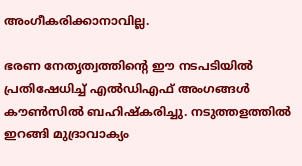അംഗീകരിക്കാനാവില്ല.

ഭരണ നേതൃത്വത്തിന്റെ ഈ നടപടിയിൽ പ്രതിഷേധിച്ച് എൽഡിഎഫ് അംഗങ്ങൾ കൗൺസിൽ ബഹിഷ്കരിച്ചു. നടുത്തളത്തിൽ ഇറങ്ങി മുദ്രാവാക്യം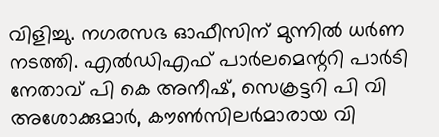വിളിച്ചു. നഗരസഭ ഓഫീസിന് മുന്നിൽ ധർണ നടത്തി. എൽഡിഎഫ് പാർലമെന്ററി പാർടി നേതാവ് പി കെ അനീഷ്, സെക്രട്ടറി പി വി അശോക്കുമാർ, കൗൺസിലർമാരായ വി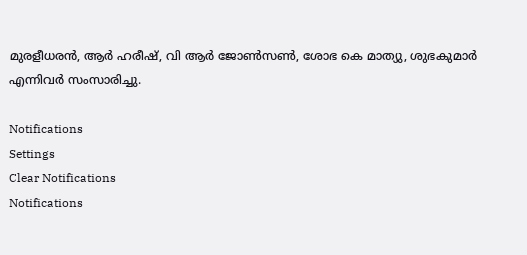മുരളീധരൻ, ആർ ഹരീഷ്, വി ആർ ജോൺസൺ, ശോഭ കെ മാത്യു, ശുഭകുമാർ എന്നിവർ സംസാരിച്ചു.

Notifications
Settings
Clear Notifications
Notifications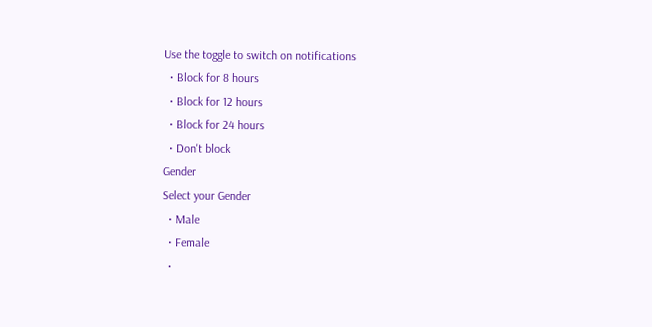Use the toggle to switch on notifications
  • Block for 8 hours
  • Block for 12 hours
  • Block for 24 hours
  • Don't block
Gender
Select your Gender
  • Male
  • Female
  •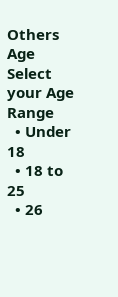Others
Age
Select your Age Range
  • Under 18
  • 18 to 25
  • 26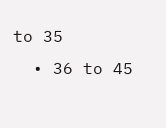to 35
  • 36 to 45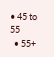• 45 to 55
  • 55+